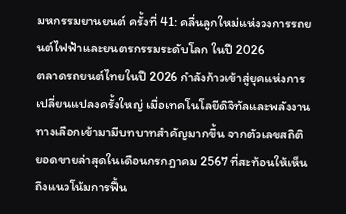มหกรรมยานยนต์ ครั้งที่ 41: คลื่นลูกใหม่แห่งวงการรถยนต์ไฟฟ้าและยนตรกรรมระดับโลก ในปี 2026
ตลาดรถยนต์ไทยในปี 2026 กำลังก้าวเข้าสู่ยุคแห่งการเปลี่ยนแปลงครั้งใหญ่ เมื่อเทคโนโลยีดิจิทัลและพลังงานทางเลือกเข้ามามีบทบาทสำคัญมากขึ้น จากตัวเลขสถิติยอดขายล่าสุดในเดือนกรกฎาคม 2567 ที่สะท้อนให้เห็นถึงแนวโน้มการฟื้น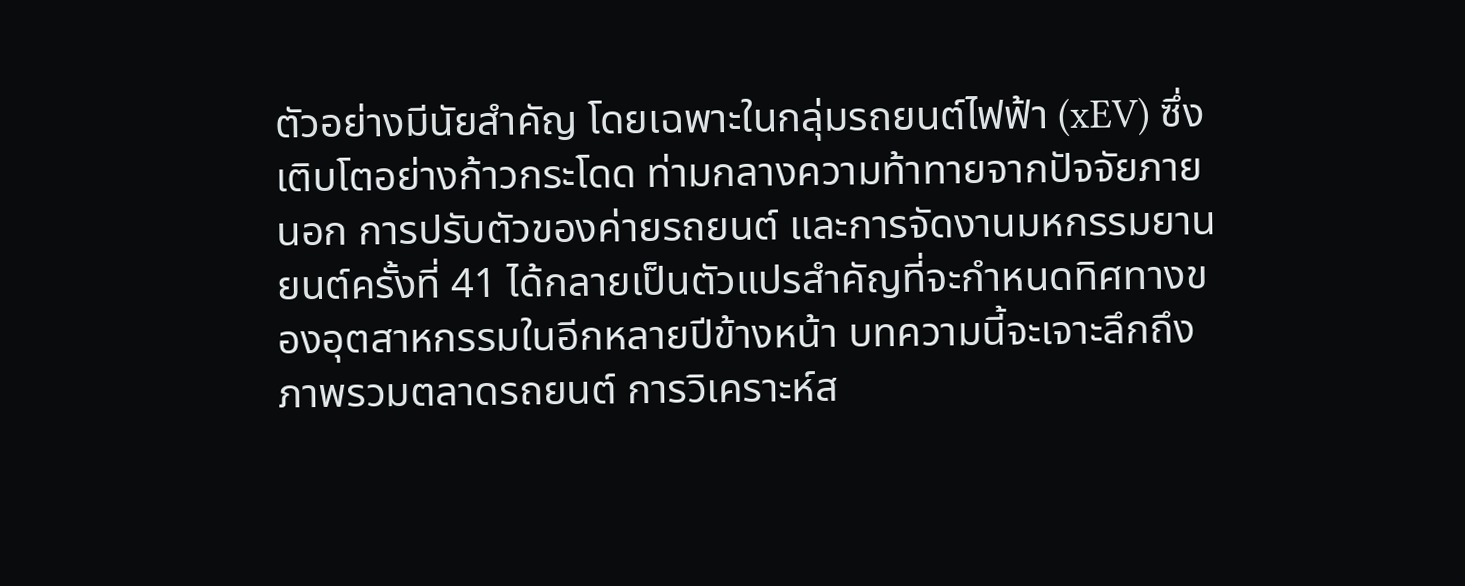ตัวอย่างมีนัยสำคัญ โดยเฉพาะในกลุ่มรถยนต์ไฟฟ้า (xEV) ซึ่งเติบโตอย่างก้าวกระโดด ท่ามกลางความท้าทายจากปัจจัยภายนอก การปรับตัวของค่ายรถยนต์ และการจัดงานมหกรรมยานยนต์ครั้งที่ 41 ได้กลายเป็นตัวแปรสำคัญที่จะกำหนดทิศทางของอุตสาหกรรมในอีกหลายปีข้างหน้า บทความนี้จะเจาะลึกถึงภาพรวมตลาดรถยนต์ การวิเคราะห์ส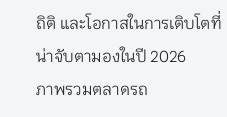ถิติ และโอกาสในการเติบโตที่น่าจับตามองในปี 2026
ภาพรวมตลาดรถ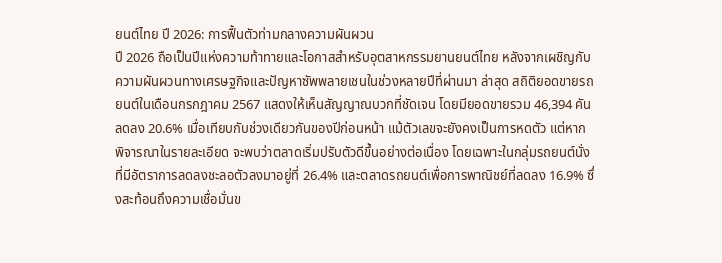ยนต์ไทย ปี 2026: การฟื้นตัวท่ามกลางความผันผวน
ปี 2026 ถือเป็นปีแห่งความท้าทายและโอกาสสำหรับอุตสาหกรรมยานยนต์ไทย หลังจากเผชิญกับความผันผวนทางเศรษฐกิจและปัญหาซัพพลายเชนในช่วงหลายปีที่ผ่านมา ล่าสุด สถิติยอดขายรถยนต์ในเดือนกรกฎาคม 2567 แสดงให้เห็นสัญญาณบวกที่ชัดเจน โดยมียอดขายรวม 46,394 คัน ลดลง 20.6% เมื่อเทียบกับช่วงเดียวกันของปีก่อนหน้า แม้ตัวเลขจะยังคงเป็นการหดตัว แต่หากพิจารณาในรายละเอียด จะพบว่าตลาดเริ่มปรับตัวดีขึ้นอย่างต่อเนื่อง โดยเฉพาะในกลุ่มรถยนต์นั่งที่มีอัตราการลดลงชะลอตัวลงมาอยู่ที่ 26.4% และตลาดรถยนต์เพื่อการพาณิชย์ที่ลดลง 16.9% ซึ่งสะท้อนถึงความเชื่อมั่นข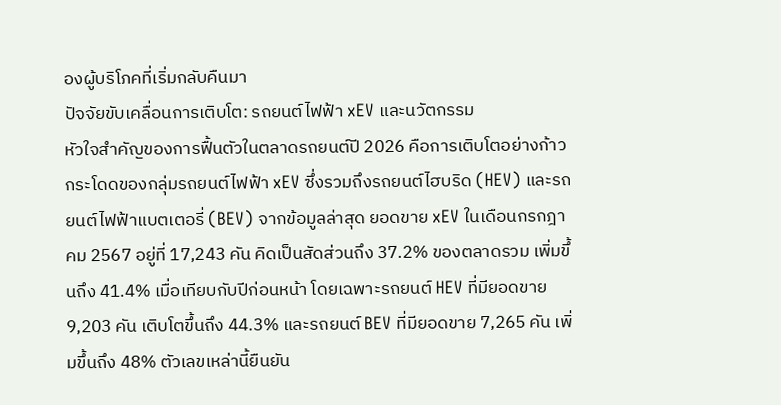องผู้บริโภคที่เริ่มกลับคืนมา
ปัจจัยขับเคลื่อนการเติบโต: รถยนต์ไฟฟ้า xEV และนวัตกรรม
หัวใจสำคัญของการฟื้นตัวในตลาดรถยนต์ปี 2026 คือการเติบโตอย่างก้าวกระโดดของกลุ่มรถยนต์ไฟฟ้า xEV ซึ่งรวมถึงรถยนต์ไฮบริด (HEV) และรถยนต์ไฟฟ้าแบตเตอรี่ (BEV) จากข้อมูลล่าสุด ยอดขาย xEV ในเดือนกรกฎาคม 2567 อยู่ที่ 17,243 คัน คิดเป็นสัดส่วนถึง 37.2% ของตลาดรวม เพิ่มขึ้นถึง 41.4% เมื่อเทียบกับปีก่อนหน้า โดยเฉพาะรถยนต์ HEV ที่มียอดขาย 9,203 คัน เติบโตขึ้นถึง 44.3% และรถยนต์ BEV ที่มียอดขาย 7,265 คัน เพิ่มขึ้นถึง 48% ตัวเลขเหล่านี้ยืนยัน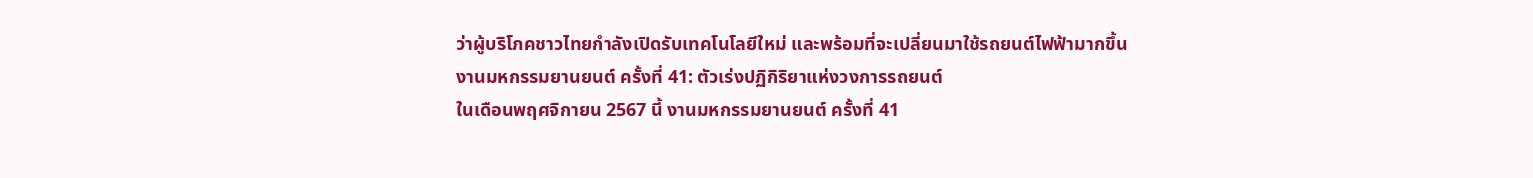ว่าผู้บริโภคชาวไทยกำลังเปิดรับเทคโนโลยีใหม่ และพร้อมที่จะเปลี่ยนมาใช้รถยนต์ไฟฟ้ามากขึ้น
งานมหกรรมยานยนต์ ครั้งที่ 41: ตัวเร่งปฏิกิริยาแห่งวงการรถยนต์
ในเดือนพฤศจิกายน 2567 นี้ งานมหกรรมยานยนต์ ครั้งที่ 41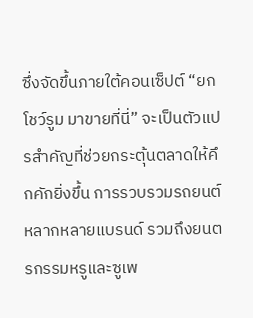ซึ่งจัดขึ้นภายใต้คอนเซ็ปต์ “ยกโชว์รูม มาขายที่นี่” จะเป็นตัวแปรสำคัญที่ช่วยกระตุ้นตลาดให้คึกคักยิ่งขึ้น การรวบรวมรถยนต์หลากหลายแบรนด์ รวมถึงยนตรกรรมหรูและซูเพ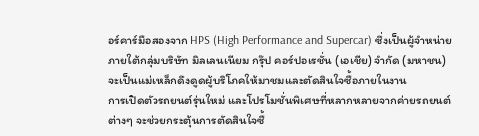อร์คาร์มือสองจาก HPS (High Performance and Supercar) ซึ่งเป็นผู้จำหน่ายภายใต้กลุ่มบริษัท มิลเลนเนียม กรุ๊ป คอร์ปอเรชั่น (เอเชีย) จำกัด (มหาชน) จะเป็นแม่เหล็กดึงดูดผู้บริโภคให้มาชมและตัดสินใจซื้อภายในงาน
การเปิดตัวรถยนต์รุ่นใหม่ และโปรโมชั่นพิเศษที่หลากหลายจากค่ายรถยนต์ต่างๆ จะช่วยกระตุ้นการตัดสินใจซื้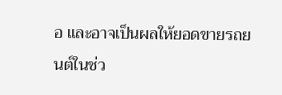อ และอาจเป็นผลให้ยอดขายรถยนต์ในช่ว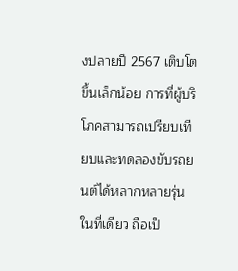งปลายปี 2567 เติบโตขึ้นเล็กน้อย การที่ผู้บริโภคสามารถเปรียบเทียบและทดลองขับรถยนต์ได้หลากหลายรุ่นในที่เดียว ถือเป็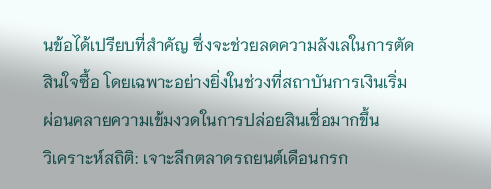นข้อได้เปรียบที่สำคัญ ซึ่งจะช่วยลดความลังเลในการตัดสินใจซื้อ โดยเฉพาะอย่างยิ่งในช่วงที่สถาบันการเงินเริ่มผ่อนคลายความเข้มงวดในการปล่อยสินเชื่อมากขึ้น
วิเคราะห์สถิติ: เจาะลึกตลาดรถยนต์เดือนกรก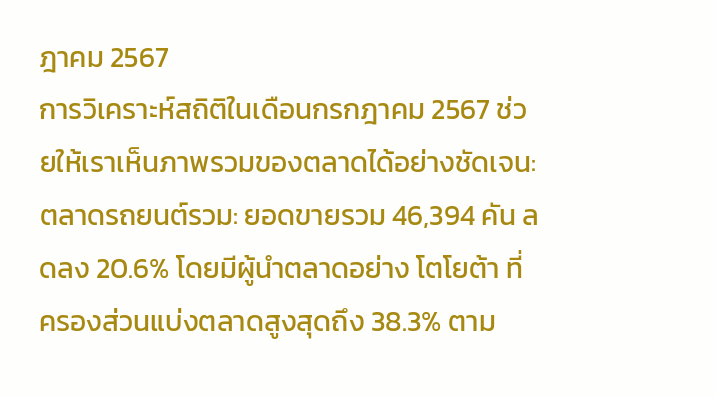ฎาคม 2567
การวิเคราะห์สถิติในเดือนกรกฎาคม 2567 ช่วยให้เราเห็นภาพรวมของตลาดได้อย่างชัดเจน:
ตลาดรถยนต์รวม: ยอดขายรวม 46,394 คัน ลดลง 20.6% โดยมีผู้นำตลาดอย่าง โตโยต้า ที่ครองส่วนแบ่งตลาดสูงสุดถึง 38.3% ตาม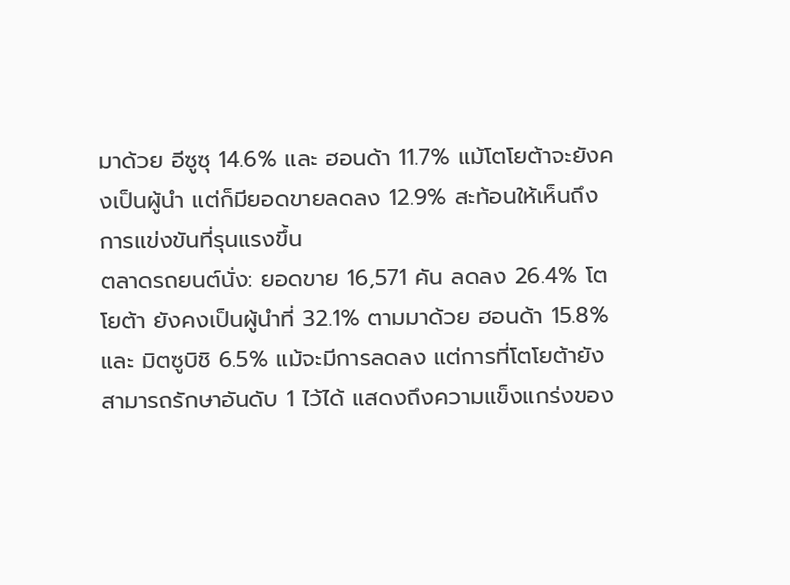มาด้วย อีซูซุ 14.6% และ ฮอนด้า 11.7% แม้โตโยต้าจะยังคงเป็นผู้นำ แต่ก็มียอดขายลดลง 12.9% สะท้อนให้เห็นถึงการแข่งขันที่รุนแรงขึ้น
ตลาดรถยนต์นั่ง: ยอดขาย 16,571 คัน ลดลง 26.4% โตโยต้า ยังคงเป็นผู้นำที่ 32.1% ตามมาด้วย ฮอนด้า 15.8% และ มิตซูบิชิ 6.5% แม้จะมีการลดลง แต่การที่โตโยต้ายังสามารถรักษาอันดับ 1 ไว้ได้ แสดงถึงความแข็งแกร่งของ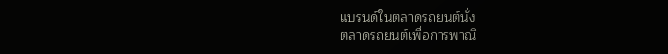แบรนด์ในตลาดรถยนต์นั่ง
ตลาดรถยนต์เพื่อการพาณิ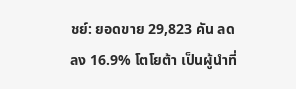ชย์: ยอดขาย 29,823 คัน ลดลง 16.9% โตโยต้า เป็นผู้นำที่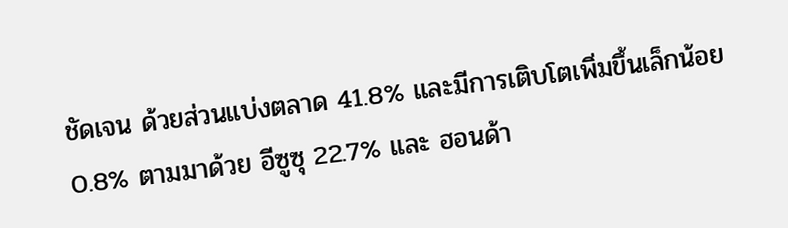ชัดเจน ด้วยส่วนแบ่งตลาด 41.8% และมีการเติบโตเพิ่มขึ้นเล็กน้อย 0.8% ตามมาด้วย อีซูซุ 22.7% และ ฮอนด้า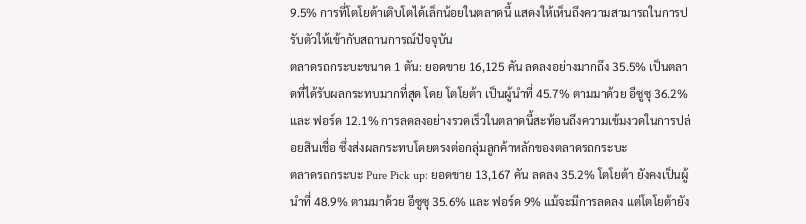9.5% การที่โตโยต้าเติบโตได้เล็กน้อยในตลาดนี้ แสดงให้เห็นถึงความสามารถในการปรับตัวให้เข้ากับสถานการณ์ปัจจุบัน
ตลาดรถกระบะขนาด 1 ตัน: ยอดขาย 16,125 คัน ลดลงอย่างมากถึง 35.5% เป็นตลาดที่ได้รับผลกระทบมากที่สุด โดย โตโยต้า เป็นผู้นำที่ 45.7% ตามมาด้วย อีซูซุ 36.2% และ ฟอร์ด 12.1% การลดลงอย่างรวดเร็วในตลาดนี้สะท้อนถึงความเข้มงวดในการปล่อยสินเชื่อ ซึ่งส่งผลกระทบโดยตรงต่อกลุ่มลูกค้าหลักของตลาดรถกระบะ
ตลาดรถกระบะ Pure Pick up: ยอดขาย 13,167 คัน ลดลง 35.2% โตโยต้า ยังคงเป็นผู้นำที่ 48.9% ตามมาด้วย อีซูซุ 35.6% และ ฟอร์ด 9% แม้จะมีการลดลง แต่โตโยต้ายัง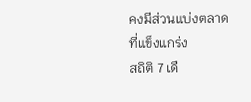คงมีส่วนแบ่งตลาดที่แข็งแกร่ง
สถิติ 7 เดื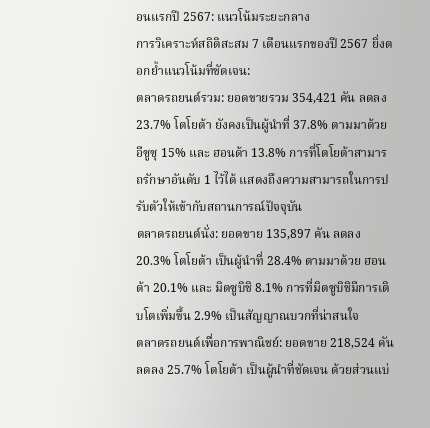อนแรกปี 2567: แนวโน้มระยะกลาง
การวิเคราะห์สถิติสะสม 7 เดือนแรกของปี 2567 ยิ่งตอกย้ำแนวโน้มที่ชัดเจน:
ตลาดรถยนต์รวม: ยอดขายรวม 354,421 คัน ลดลง 23.7% โตโยต้า ยังคงเป็นผู้นำที่ 37.8% ตามมาด้วย อีซูซุ 15% และ ฮอนด้า 13.8% การที่โตโยต้าสามารถรักษาอันดับ 1 ไว้ได้ แสดงถึงความสามารถในการปรับตัวให้เข้ากับสถานการณ์ปัจจุบัน
ตลาดรถยนต์นั่ง: ยอดขาย 135,897 คัน ลดลง 20.3% โตโยต้า เป็นผู้นำที่ 28.4% ตามมาด้วย ฮอนด้า 20.1% และ มิตซูบิชิ 8.1% การที่มิตซูบิชิมีการเติบโตเพิ่มขึ้น 2.9% เป็นสัญญาณบวกที่น่าสนใจ
ตลาดรถยนต์เพื่อการพาณิชย์: ยอดขาย 218,524 คัน ลดลง 25.7% โตโยต้า เป็นผู้นำที่ชัดเจน ด้วยส่วนแบ่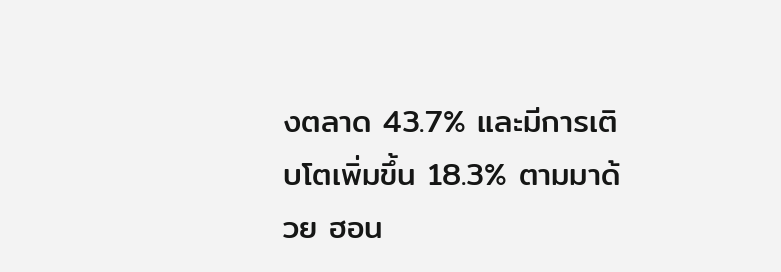งตลาด 43.7% และมีการเติบโตเพิ่มขึ้น 18.3% ตามมาด้วย ฮอน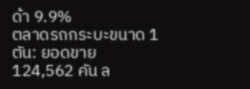ด้า 9.9%
ตลาดรถกระบะขนาด 1 ตัน: ยอดขาย 124,562 คัน ล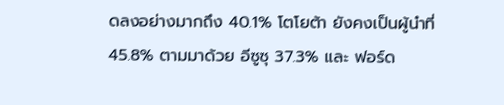ดลงอย่างมากถึง 40.1% โตโยต้า ยังคงเป็นผู้นำที่ 45.8% ตามมาด้วย อีซูซุ 37.3% และ ฟอร์ด